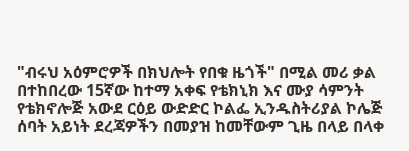"ብሩህ አዕምሮዎች በክህሎት የበቁ ዜጎች" በሚል መሪ ቃል በተከበረው 15ኛው ከተማ አቀፍ የቴክኒክ እና ሙያ ሳምንት የቴክኖሎጅ አውደ ርዕይ ውድድር ኮልፌ ኢንዱስትሪያል ኮሌጅ ሰባት አይነት ደረጃዎችን በመያዝ ከመቸውም ጊዜ በላይ በላቀ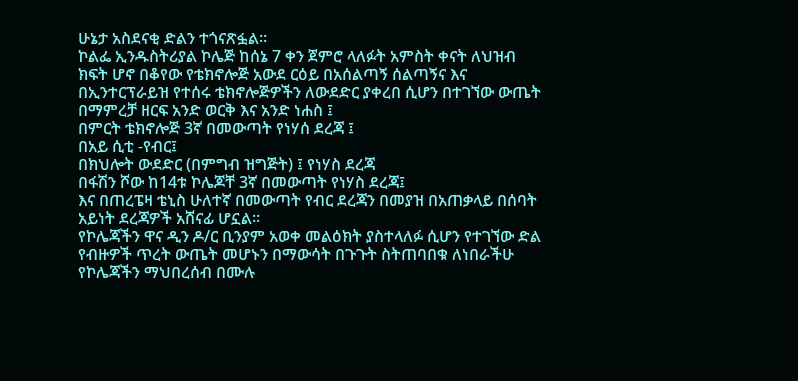ሁኔታ አስደናቂ ድልን ተጎናጽፏል፡፡
ኮልፌ ኢንዱስትሪያል ኮሌጅ ከሰኔ 7 ቀን ጀምሮ ላለፉት አምስት ቀናት ለህዝብ ክፍት ሆኖ በቆየው የቴክኖሎጅ አውደ ርዕይ በአሰልጣኝ ሰልጣኝና እና በኢንተርፕራይዝ የተሰሩ ቴክኖሎጅዎችን ለውደድር ያቀረበ ሲሆን በተገኘው ውጤት
በማምረቻ ዘርፍ አንድ ወርቅ እና አንድ ነሐስ ፤
በምርት ቴክኖሎጅ 3ኛ በመውጣት የነሃሰ ደረጃ ፤
በአይ ሲቲ -የብር፤
በክህሎት ውደድር (በምግብ ዝግጅት) ፤ የነሃስ ደረጃ
በፋሽን ሾው ከ14ቱ ኮሌጆቸ 3ኛ በመውጣት የነሃስ ደረጃ፤
እና በጠረፔዛ ቴኒስ ሁለተኛ በመውጣት የብር ደረጃን በመያዝ በአጠቃላይ በሰባት አይነት ደረጃዎች አሸናፊ ሆኗል፡፡
የኮሌጃችን ዋና ዲን ዶ/ር ቢንያም አወቀ መልዕክት ያስተላለፉ ሲሆን የተገኘው ድል የብዙዎች ጥረት ውጤት መሆኑን በማውሳት በጉጉት ስትጠባበቁ ለነበራችሁ የኮሌጃችን ማህበረሰብ በሙሉ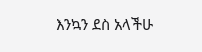እንኳን ደስ አላችሁ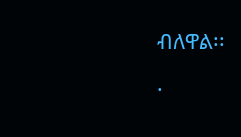ብለዋል፡፡
.